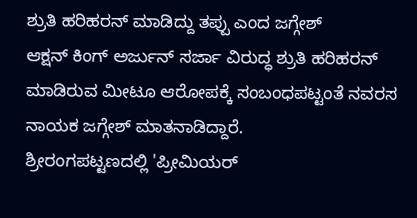ಶ್ರುತಿ ಹರಿಹರನ್ ಮಾಡಿದ್ದು ತಪ್ಪು ಎಂದ ಜಗ್ಗೇಶ್
ಆಕ್ಷನ್ ಕಿಂಗ್ ಅರ್ಜುನ್ ಸರ್ಜಾ ವಿರುದ್ಧ ಶ್ರುತಿ ಹರಿಹರನ್ ಮಾಡಿರುವ ಮೀಟೂ ಆರೋಪಕ್ಕೆ ಸಂಬಂಧಪಟ್ಟಂತೆ ನವರಸ ನಾಯಕ ಜಗ್ಗೇಶ್ ಮಾತನಾಡಿದ್ದಾರೆ.
ಶ್ರೀರಂಗಪಟ್ಟಣದಲ್ಲಿ 'ಪ್ರೀಮಿಯರ್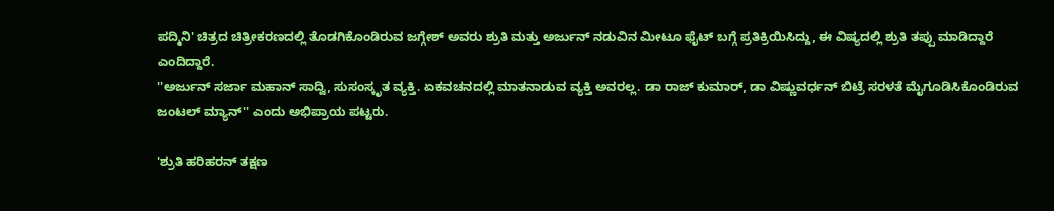ಪದ್ಮಿನಿ' ಚಿತ್ರದ ಚಿತ್ರೀಕರಣದಲ್ಲಿ ತೊಡಗಿಕೊಂಡಿರುವ ಜಗ್ಗೇಶ್ ಅವರು ಶ್ರುತಿ ಮತ್ತು ಅರ್ಜುನ್ ನಡುವಿನ ಮೀಟೂ ಫೈಟ್ ಬಗ್ಗೆ ಪ್ರತಿಕ್ರಿಯಿಸಿದ್ದು, ಈ ವಿಷ್ಯದಲ್ಲಿ ಶ್ರುತಿ ತಪ್ಪು ಮಾಡಿದ್ದಾರೆ ಎಂದಿದ್ದಾರೆ.
''ಅರ್ಜುನ್ ಸರ್ಜಾ ಮಹಾನ್ ಸಾದ್ವಿ, ಸುಸಂಸ್ಕೃತ ವ್ಯಕ್ತಿ. ಏಕವಚನದಲ್ಲಿ ಮಾತನಾಡುವ ವ್ಯಕ್ತಿ ಅವರಲ್ಲ. ಡಾ ರಾಜ್ ಕುಮಾರ್, ಡಾ ವಿಷ್ಣುವರ್ಧನ್ ಬಿಟ್ರೆ ಸರಳತೆ ಮೈಗೂಡಿಸಿಕೊಂಡಿರುವ ಜಂಟಲ್ ಮ್ಯಾನ್'' ಎಂದು ಅಭಿಪ್ರಾಯ ಪಟ್ಟರು.

'ಶ್ರುತಿ ಹರಿಹರನ್ ತಕ್ಷಣ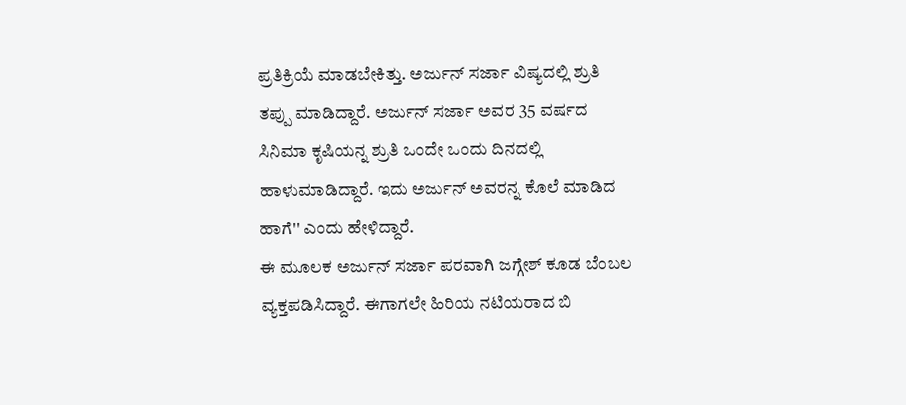ಪ್ರತಿಕ್ರಿಯೆ ಮಾಡಬೇಕಿತ್ತು. ಅರ್ಜುನ್ ಸರ್ಜಾ ವಿಷ್ಯದಲ್ಲಿ ಶ್ರುತಿ ತಪ್ಪು ಮಾಡಿದ್ದಾರೆ. ಅರ್ಜುನ್ ಸರ್ಜಾ ಅವರ 35 ವರ್ಷದ ಸಿನಿಮಾ ಕೃಷಿಯನ್ನ ಶ್ರುತಿ ಒಂದೇ ಒಂದು ದಿನದಲ್ಲಿ ಹಾಳುಮಾಡಿದ್ದಾರೆ. ಇದು ಅರ್ಜುನ್ ಅವರನ್ನ ಕೊಲೆ ಮಾಡಿದ ಹಾಗೆ'' ಎಂದು ಹೇಳಿದ್ದಾರೆ.
ಈ ಮೂಲಕ ಅರ್ಜುನ್ ಸರ್ಜಾ ಪರವಾಗಿ ಜಗ್ಗೇಶ್ ಕೂಡ ಬೆಂಬಲ ವ್ಯಕ್ತಪಡಿಸಿದ್ದಾರೆ. ಈಗಾಗಲೇ ಹಿರಿಯ ನಟಿಯರಾದ ಬಿ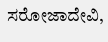ಸರೋಜಾದೇವಿ,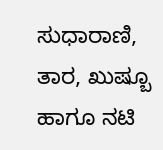ಸುಧಾರಾಣಿ, ತಾರ, ಖುಷ್ಬೂ ಹಾಗೂ ನಟಿ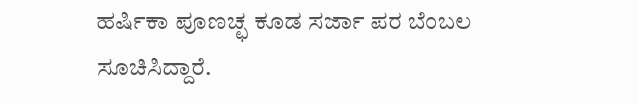ಹರ್ಷಿಕಾ ಪೂಣಚ್ಛ ಕೂಡ ಸರ್ಜಾ ಪರ ಬೆಂಬಲ ಸೂಚಿಸಿದ್ದಾರೆ.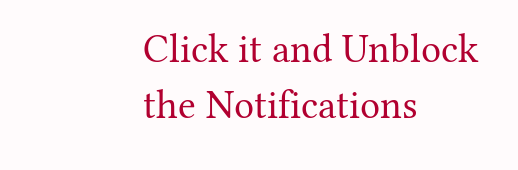Click it and Unblock the Notifications